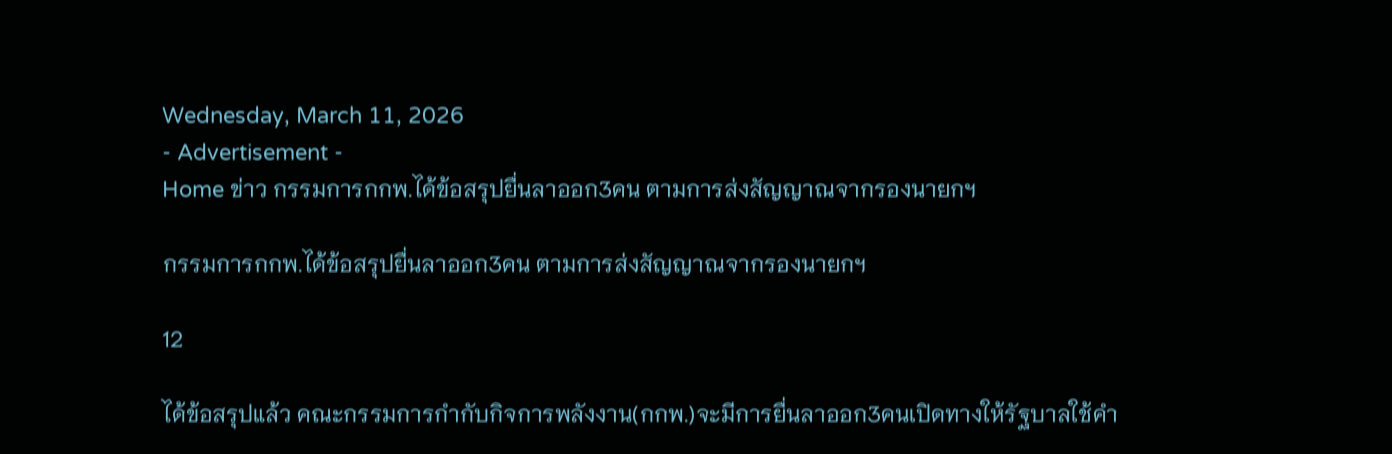Wednesday, March 11, 2026
- Advertisement -
Home ข่าว กรรมการกกพ.ได้ข้อสรุปยื่นลาออก3คน ตามการส่งสัญญาณจากรองนายกฯ

กรรมการกกพ.ได้ข้อสรุปยื่นลาออก3คน ตามการส่งสัญญาณจากรองนายกฯ

12

ได้ข้อสรุปแล้ว คณะกรรมการกำกับกิจการพลังงาน(กกพ.)จะมีการยื่นลาออก3คนเปิดทางให้รัฐบาลใช้คำ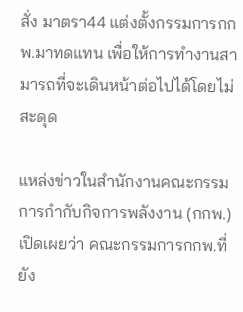สั่ง มาตรา44 แต่งตั้งกรรมการกกพ.มาทดแทน เพื่อให้การทำงานสามารถที่จะเดินหน้าต่อไปได้โดยไม่สะดุด

แหล่งข่าวในสำนักงานคณะกรรมการกำกับกิจการพลังงาน (กกพ.) เปิดเผยว่า คณะกรรมการกกพ.ที่ยัง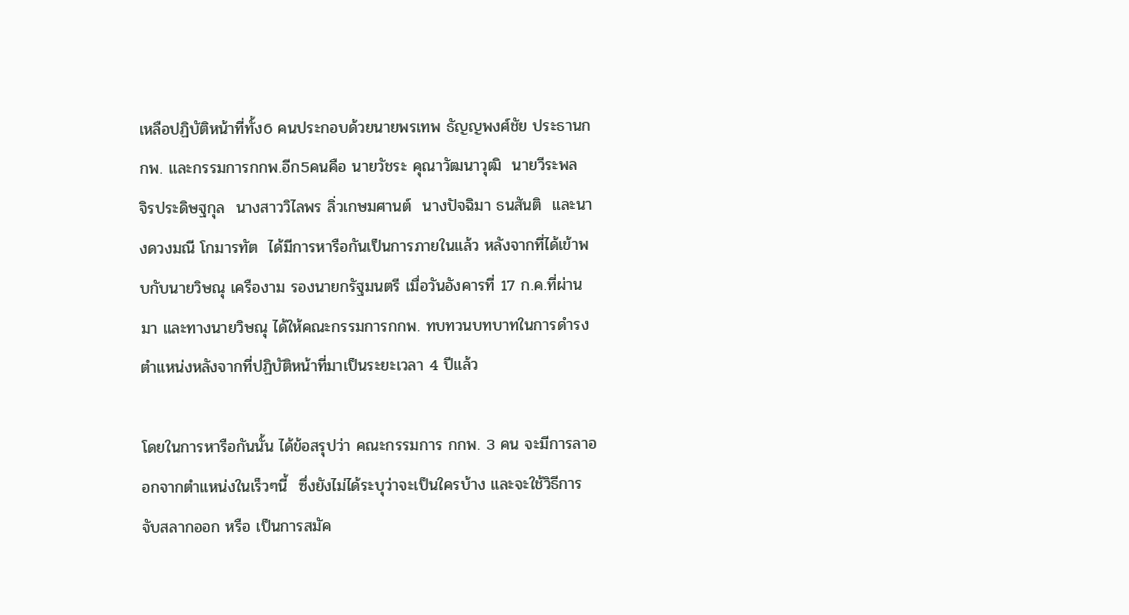เหลือปฏิบัติหน้าที่ทั้ง6 คนประกอบด้วยนายพรเทพ ธัญญพงศ์ชัย ประธานกกพ. และกรรมการกกพ.อีก5คนคือ นายวัชระ คุณาวัฒนาวุฒิ  นายวีระพล  จิรประดิษฐกุล  นางสาววิไลพร ลิ่วเกษมศานต์  นางปัจฉิมา ธนสันติ  และนางดวงมณี โกมารทัต  ได้มีการหารือกันเป็นการภายในแล้ว หลังจากที่ได้เข้าพบกับนายวิษณุ เครืองาม รองนายกรัฐมนตรี เมื่อวันอังคารที่ 17 ก.ค.ที่ผ่านมา และทางนายวิษณุ ได้ให้คณะกรรมการกกพ. ทบทวนบทบาทในการดำรงตำแหน่งหลังจากที่ปฏิบัติหน้าที่มาเป็นระยะเวลา 4 ปีแล้ว

โดยในการหารือกันนั้น ได้ข้อสรุปว่า คณะกรรมการ กกพ. 3 คน จะมีการลาออกจากตำแหน่งในเร็วๆนี้  ซึ่งยังไม่ได้ระบุว่าจะเป็นใครบ้าง และจะใช้วิธีการจับสลากออก หรือ เป็นการสมัค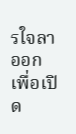รใจลาออก  เพื่อเปิด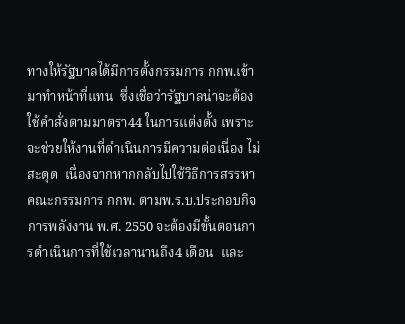ทางให้รัฐบาลได้มีการตั้งกรรมการ กกพ.เข้ามาทำหน้าที่แทน  ซึ่งเชื่อว่ารัฐบาลน่าจะต้องใช้คำสั่งตามมาตรา44 ในการแต่งตั้ง เพราะจะช่วยให้งานที่ดำเนินการมีความต่อเนื่อง ไม่สะดุด  เนื่องจากหากกลับไปใช้วิธีการสรรหาคณะกรรมการ กกพ. ตามพ.ร.บ.ประกอบกิจการพลังงาน พ.ศ. 2550 จะต้องมีขั้นตอนการดำเนินการที่ใช้เวลานานถึง4 เดือน  และ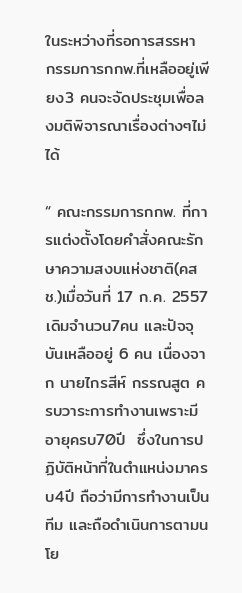ในระหว่างที่รอการสรรหา กรรมการกกพ.ที่เหลืออยู่เพียง3 คนจะจัดประชุมเพื่อลงมติพิจารณาเรื่องต่างๆไม่ได้

“ คณะกรรมการกกพ. ที่การแต่งตั้งโดยคำสั่งคณะรักษาความสงบแห่งชาติ(คสช.)เมื่อวันที่ 17 ก.ค. 2557 เดิมจำนวน7คน และปัจจุบันเหลืออยู่ 6 คน เนื่องจาก นายไกรสีห์ กรรณสูต ครบวาระการทำงานเพราะมีอายุครบ70ปี  ซึ่งในการปฏิบัติหน้าที่ในตำแหน่งมาครบ4ปี ถือว่ามีการทำงานเป็นทีม และถือดำเนินการตามนโย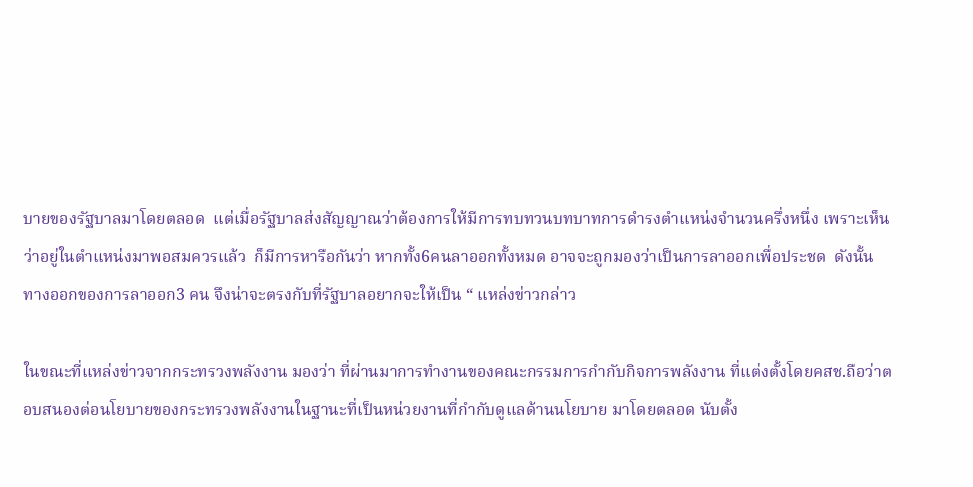บายของรัฐบาลมาโดยตลอด  แต่เมื่อรัฐบาลส่งสัญญาณว่าต้องการให้มีการทบทวนบทบาทการดำรงตำแหน่งจำนวนครึ่งหนึ่ง เพราะเห็นว่าอยู่ในตำแหน่งมาพอสมควรแล้ว  ก็มีการหารือกันว่า หากทั้ง6คนลาออกทั้งหมด อาจจะถูกมองว่าเป็นการลาออกเพื่อประชด  ดังนั้นทางออกของการลาออก3 คน จึงน่าจะตรงกับที่รัฐบาลอยากจะให้เป็น “ แหล่งข่าวกล่าว

ในขณะที่แหล่งข่าวจากกระทรวงพลังงาน มองว่า ที่ผ่านมาการทำงานของคณะกรรมการกำกับกิจการพลังงาน ที่แต่งตั้งโดยคสช.ถือว่าตอบสนองต่อนโยบายของกระทรวงพลังงานในฐานะที่เป็นหน่วยงานที่กำกับดูแลด้านนโยบาย มาโดยตลอด นับตั้ง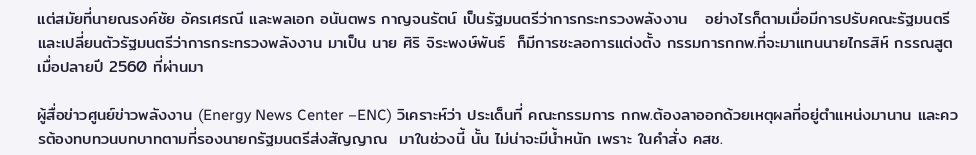แต่สมัยที่นายณรงค์ชัย อัครเศรณี และพลเอก อนันตพร กาญจนรัตน์ เป็นรัฐมนตรีว่าการกระทรวงพลังงาน   อย่างไรก็ตามเมื่อมีการปรับคณะรัฐมนตรี และเปลี่ยนตัวรัฐมนตรีว่าการกระทรวงพลังงาน มาเป็น นาย ศิริ จิระพงษ์พันธ์  ก็มีการชะลอการแต่งตั้ง กรรมการกกพ.ที่จะมาแทนนายไกรสิห์ กรรณสูต เมื่อปลายปี 2560 ที่ผ่านมา

ผู้สื่อข่าวศูนย์ข่าวพลังงาน (Energy News Center –ENC) วิเคราะห์ว่า ประเด็นที่ คณะกรรมการ กกพ.ต้องลาออกด้วยเหตุผลที่อยู่ตำแหน่งมานาน และควรต้องทบทวนบทบาทตามที่รองนายกรัฐมนตรีส่งสัญญาณ  มาในช่วงนี้ นั้น ไม่น่าจะมีน้ำหนัก เพราะ ในคำสั่ง คสช.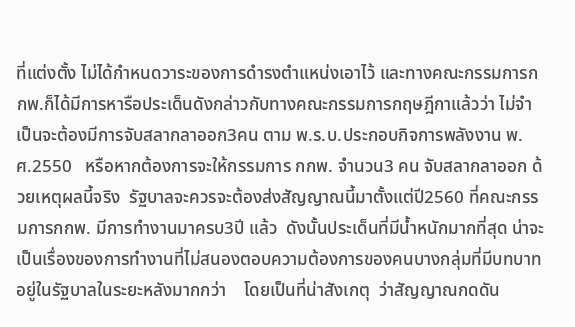ที่แต่งตั้ง ไม่ได้กำหนดวาระของการดำรงตำแหน่งเอาไว้ และทางคณะกรรมการกกพ.ก็ได้มีการหารือประเด็นดังกล่าวกับทางคณะกรรมการกฤษฎีกาแล้วว่า ไม่จำเป็นจะต้องมีการจับสลากลาออก3คน ตาม พ.ร.บ.ประกอบกิจการพลังงาน พ.ศ.2550   หรือหากต้องการจะให้กรรมการ กกพ. จำนวน3 คน จับสลากลาออก ด้วยเหตุผลนี้จริง  รัฐบาลจะควรจะต้องส่งสัญญาณนี้มาตั้งแต่ปี2560 ที่คณะกรรมการกกพ. มีการทำงานมาครบ3ปี แล้ว  ดังนั้นประเด็นที่มีน้ำหนักมากที่สุด น่าจะเป็นเรื่องของการทำงานที่ไม่สนองตอบความต้องการของคนบางกลุ่มที่มีบทบาทอยู่ในรัฐบาลในระยะหลังมากกว่า    โดยเป็นที่น่าสังเกตุ  ว่าสัญญาณกดดัน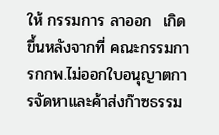ให้ กรรมการ ลาออก  เกิดขึ้นหลังจากที่ คณะกรรมการกกพ.ไม่ออกใบอนุญาตการจัดหาและค้าส่งก๊าซธรรม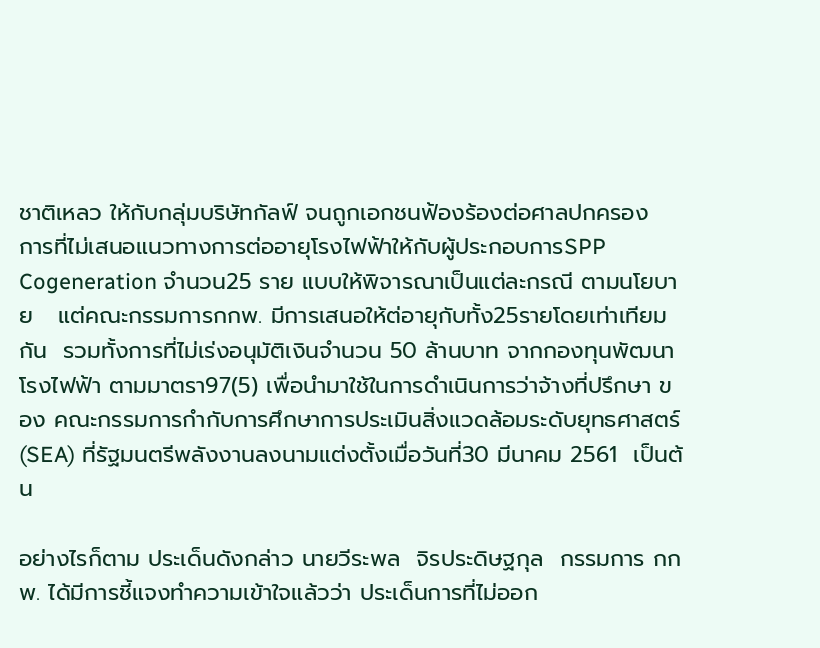ชาติเหลว ให้กับกลุ่มบริษัทกัลฟ์ จนถูกเอกชนฟ้องร้องต่อศาลปกครอง   การที่ไม่เสนอแนวทางการต่ออายุโรงไฟฟ้าให้กับผู้ประกอบการSPP Cogeneration จำนวน25 ราย แบบให้พิจารณาเป็นแต่ละกรณี ตามนโยบาย   แต่คณะกรรมการกกพ. มีการเสนอให้ต่อายุกับทั้ง25รายโดยเท่าเทียมกัน  รวมทั้งการที่ไม่เร่งอนุมัติเงินจำนวน 50 ล้านบาท จากกองทุนพัฒนาโรงไฟฟ้า ตามมาตรา97(5) เพื่อนำมาใช้ในการดำเนินการว่าจ้างที่ปรึกษา ของ คณะกรรมการกำกับการศึกษาการประเมินสิ่งแวดล้อมระดับยุทธศาสตร์ (SEA) ที่รัฐมนตรีพลังงานลงนามแต่งตั้งเมื่อวันที่30 มีนาคม 2561  เป็นต้น

อย่างไรก็ตาม ประเด็นดังกล่าว นายวีระพล  จิรประดิษฐกุล  กรรมการ กกพ. ได้มีการชี้แจงทำความเข้าใจแล้วว่า ประเด็นการที่ไม่ออก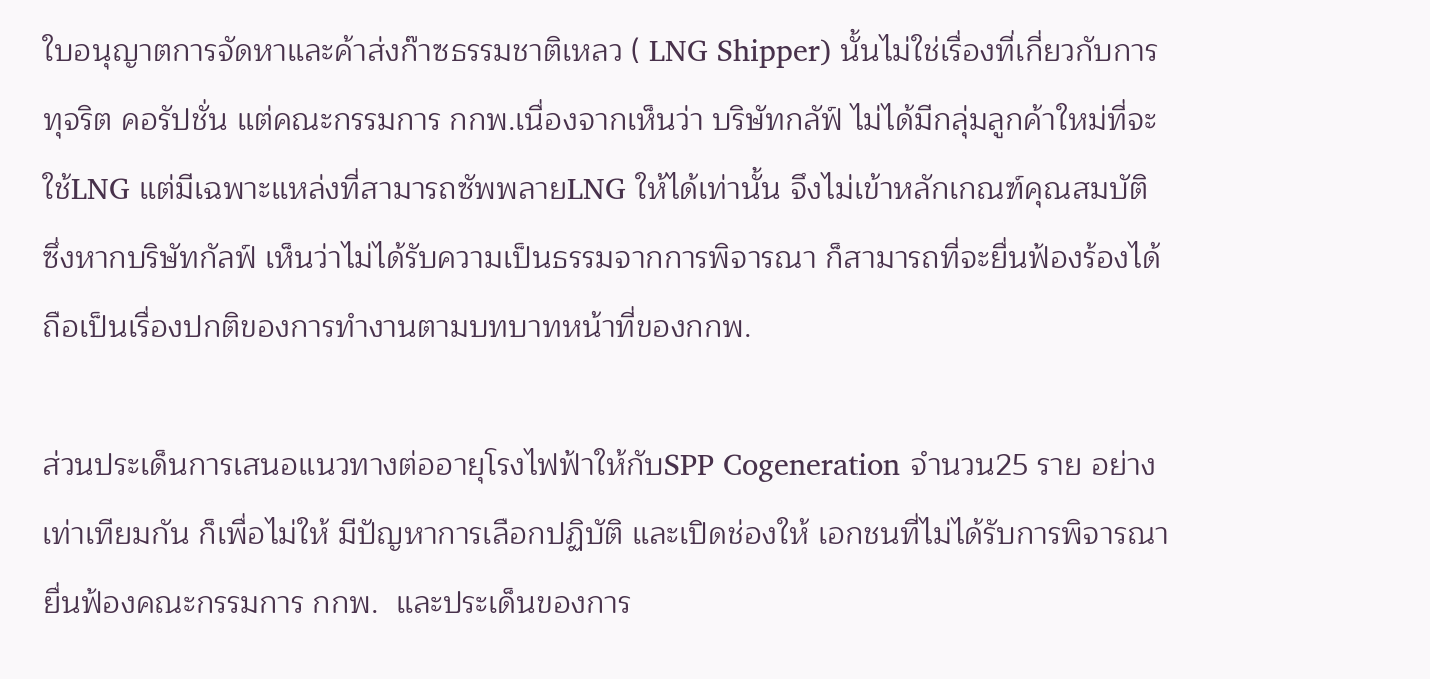ใบอนุญาตการจัดหาและค้าส่งก๊าซธรรมชาติเหลว ( LNG Shipper) นั้นไม่ใช่เรื่องที่เกี่ยวกับการทุจริต คอรัปชั่น แต่คณะกรรมการ กกพ.เนื่องจากเห็นว่า บริษัทกลัฟ์ ไม่ได้มีกลุ่มลูกค้าใหม่ที่จะใช้LNG แต่มีเฉพาะแหล่งที่สามารถซัพพลายLNG ให้ได้เท่านั้น จึงไม่เข้าหลักเกณฑ์คุณสมบัติ  ซึ่งหากบริษัทกัลฟ์ เห็นว่าไม่ได้รับความเป็นธรรมจากการพิจารณา ก็สามารถที่จะยื่นฟ้องร้องได้ ถือเป็นเรื่องปกติของการทำงานตามบทบาทหน้าที่ของกกพ.

ส่วนประเด็นการเสนอแนวทางต่ออายุโรงไฟฟ้าให้กับSPP Cogeneration จำนวน25 ราย อย่างเท่าเทียมกัน ก็เพื่อไม่ให้ มีปัญหาการเลือกปฏิบัติ และเปิดช่องให้ เอกชนที่ไม่ได้รับการพิจารณายื่นฟ้องคณะกรรมการ กกพ.  และประเด็นของการ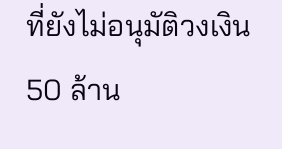ที่ยังไม่อนุมัติวงเงิน 50 ล้าน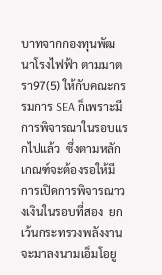บาทจากกองทุนพัฒนาโรงไฟฟ้า ตามมาตรา97(5) ให้กับคณะกรรมการ SEA ก็เพราะมีการพิจารณาในรอบแรกไปแล้ว  ซึ่งตามหลักเกณฑ์จะต้องรอให้มีการเปิดการพิจารณาวงเงินในรอบที่สอง  ยกเว้นกระทรวงพลังงานจะมาลงนามเอ็มโอยู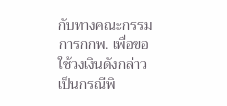กับทางคณะกรรมการกกพ. เพื่อขอใช้วงเงินดังกล่าวเป็นกรณีพิ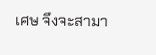เศษ จึงจะสามา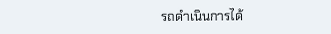รถดำเนินการได้